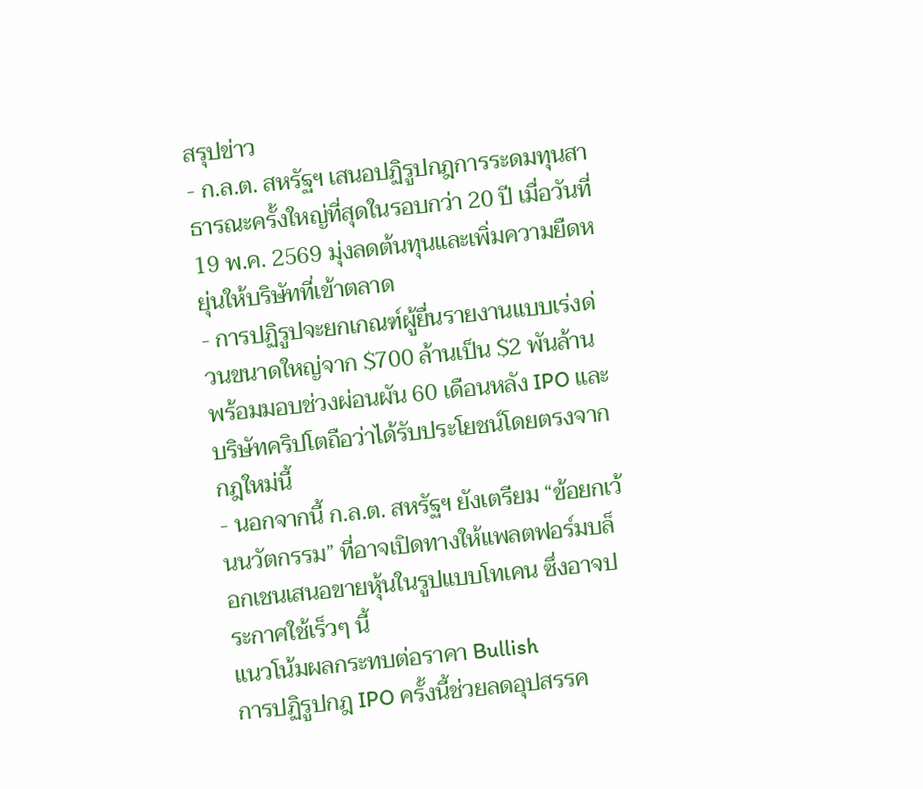สรุปข่าว
- ก.ล.ต. สหรัฐฯ เสนอปฏิรูปกฎการระดมทุนสาธารณะครั้งใหญ่ที่สุดในรอบกว่า 20 ปี เมื่อวันที่ 19 พ.ค. 2569 มุ่งลดต้นทุนและเพิ่มความยืดหยุ่นให้บริษัทที่เข้าตลาด
- การปฏิรูปจะยกเกณฑ์ผู้ยื่นรายงานแบบเร่งด่วนขนาดใหญ่จาก $700 ล้านเป็น $2 พันล้าน พร้อมมอบช่วงผ่อนผัน 60 เดือนหลัง IPO และบริษัทคริปโตถือว่าได้รับประโยชน์โดยตรงจากกฎใหม่นี้
- นอกจากนี้ ก.ล.ต. สหรัฐฯ ยังเตรียม “ข้อยกเว้นนวัตกรรม” ที่อาจเปิดทางให้แพลตฟอร์มบล็อกเชนเสนอขายหุ้นในรูปแบบโทเคน ซึ่งอาจประกาศใช้เร็วๆ นี้
แนวโน้มผลกระทบต่อราคา Bullish
การปฏิรูปกฎ IPO ครั้งนี้ช่วยลดอุปสรรค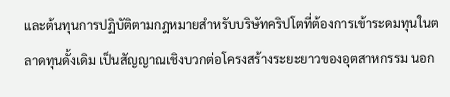และต้นทุนการปฏิบัติตามกฎหมายสำหรับบริษัทคริปโตที่ต้องการเข้าระดมทุนในตลาดทุนดั้งเดิม เป็นสัญญาณเชิงบวกต่อโครงสร้างระยะยาวของอุตสาหกรรม นอก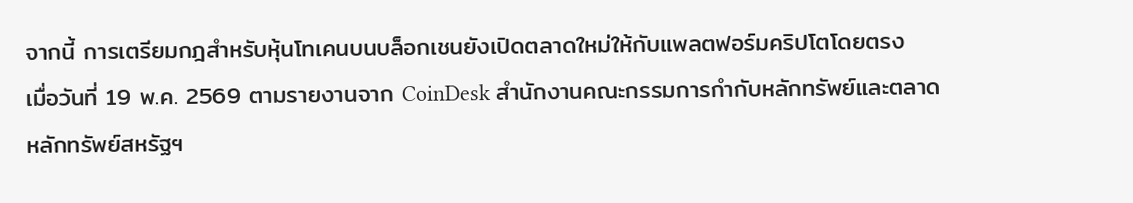จากนี้ การเตรียมกฎสำหรับหุ้นโทเคนบนบล็อกเชนยังเปิดตลาดใหม่ให้กับแพลตฟอร์มคริปโตโดยตรง
เมื่อวันที่ 19 พ.ค. 2569 ตามรายงานจาก CoinDesk สำนักงานคณะกรรมการกำกับหลักทรัพย์และตลาดหลักทรัพย์สหรัฐฯ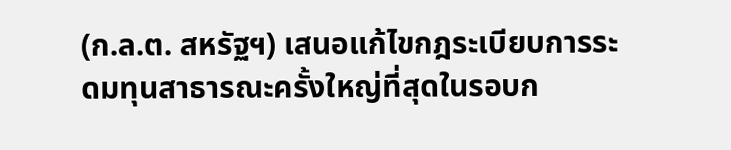(ก.ล.ต. สหรัฐฯ) เสนอแก้ไขกฎระเบียบการระดมทุนสาธารณะครั้งใหญ่ที่สุดในรอบก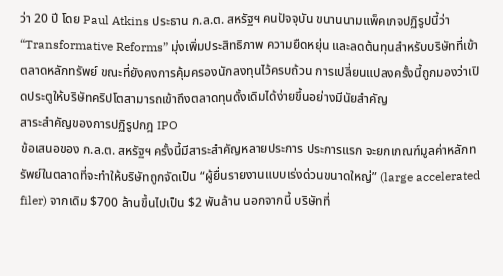ว่า 20 ปี โดย Paul Atkins ประธาน ก.ล.ต. สหรัฐฯ คนปัจจุบัน ขนานนามแพ็คเกจปฏิรูปนี้ว่า “Transformative Reforms” มุ่งเพิ่มประสิทธิภาพ ความยืดหยุ่น และลดต้นทุนสำหรับบริษัทที่เข้าตลาดหลักทรัพย์ ขณะที่ยังคงการคุ้มครองนักลงทุนไว้ครบถ้วน การเปลี่ยนแปลงครั้งนี้ถูกมองว่าเปิดประตูให้บริษัทคริปโตสามารถเข้าถึงตลาดทุนดั้งเดิมได้ง่ายขึ้นอย่างมีนัยสำคัญ
สาระสำคัญของการปฏิรูปกฎ IPO
ข้อเสนอของ ก.ล.ต. สหรัฐฯ ครั้งนี้มีสาระสำคัญหลายประการ ประการแรก จะยกเกณฑ์มูลค่าหลักทรัพย์ในตลาดที่จะทำให้บริษัทถูกจัดเป็น “ผู้ยื่นรายงานแบบเร่งด่วนขนาดใหญ่” (large accelerated filer) จากเดิม $700 ล้านขึ้นไปเป็น $2 พันล้าน นอกจากนี้ บริษัทที่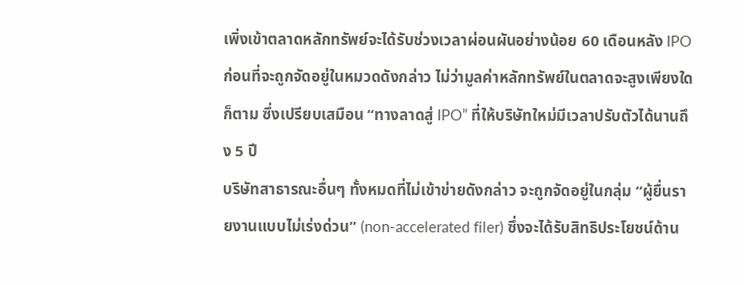เพิ่งเข้าตลาดหลักทรัพย์จะได้รับช่วงเวลาผ่อนผันอย่างน้อย 60 เดือนหลัง IPO ก่อนที่จะถูกจัดอยู่ในหมวดดังกล่าว ไม่ว่ามูลค่าหลักทรัพย์ในตลาดจะสูงเพียงใดก็ตาม ซึ่งเปรียบเสมือน “ทางลาดสู่ IPO” ที่ให้บริษัทใหม่มีเวลาปรับตัวได้นานถึง 5 ปี
บริษัทสาธารณะอื่นๆ ทั้งหมดที่ไม่เข้าข่ายดังกล่าว จะถูกจัดอยู่ในกลุ่ม “ผู้ยื่นรายงานแบบไม่เร่งด่วน” (non-accelerated filer) ซึ่งจะได้รับสิทธิประโยชน์ด้าน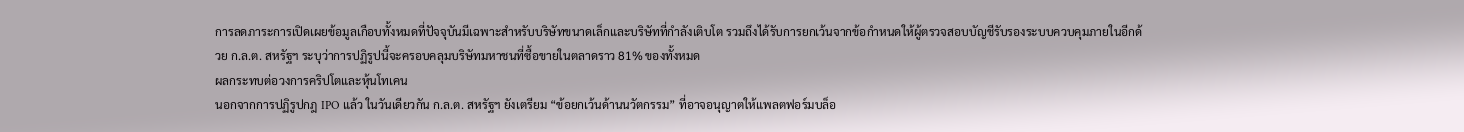การลดภาระการเปิดเผยข้อมูลเกือบทั้งหมดที่ปัจจุบันมีเฉพาะสำหรับบริษัทขนาดเล็กและบริษัทที่กำลังเติบโต รวมถึงได้รับการยกเว้นจากข้อกำหนดให้ผู้ตรวจสอบบัญชีรับรองระบบควบคุมภายในอีกด้วย ก.ล.ต. สหรัฐฯ ระบุว่าการปฏิรูปนี้จะครอบคลุมบริษัทมหาชนที่ซื้อขายในตลาดราว 81% ของทั้งหมด
ผลกระทบต่อวงการคริปโตและหุ้นโทเคน
นอกจากการปฏิรูปกฎ IPO แล้ว ในวันเดียวกัน ก.ล.ต. สหรัฐฯ ยังเตรียม “ข้อยกเว้นด้านนวัตกรรม” ที่อาจอนุญาตให้แพลตฟอร์มบล็อ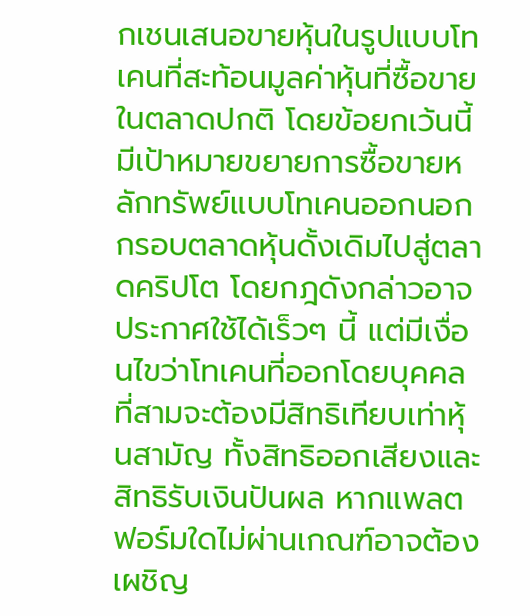กเชนเสนอขายหุ้นในรูปแบบโทเคนที่สะท้อนมูลค่าหุ้นที่ซื้อขายในตลาดปกติ โดยข้อยกเว้นนี้มีเป้าหมายขยายการซื้อขายหลักทรัพย์แบบโทเคนออกนอกกรอบตลาดหุ้นดั้งเดิมไปสู่ตลาดคริปโต โดยกฎดังกล่าวอาจประกาศใช้ได้เร็วๆ นี้ แต่มีเงื่อนไขว่าโทเคนที่ออกโดยบุคคลที่สามจะต้องมีสิทธิเทียบเท่าหุ้นสามัญ ทั้งสิทธิออกเสียงและสิทธิรับเงินปันผล หากแพลตฟอร์มใดไม่ผ่านเกณฑ์อาจต้องเผชิญ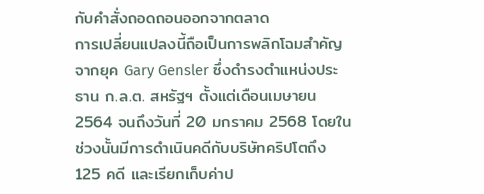กับคำสั่งถอดถอนออกจากตลาด
การเปลี่ยนแปลงนี้ถือเป็นการพลิกโฉมสำคัญจากยุค Gary Gensler ซึ่งดำรงตำแหน่งประธาน ก.ล.ต. สหรัฐฯ ตั้งแต่เดือนเมษายน 2564 จนถึงวันที่ 20 มกราคม 2568 โดยในช่วงนั้นมีการดำเนินคดีกับบริษัทคริปโตถึง 125 คดี และเรียกเก็บค่าป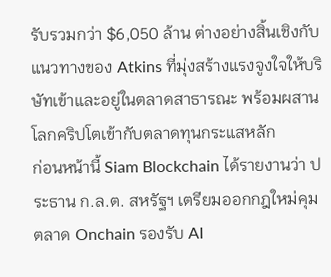รับรวมกว่า $6,050 ล้าน ต่างอย่างสิ้นเชิงกับแนวทางของ Atkins ที่มุ่งสร้างแรงจูงใจให้บริษัทเข้าและอยู่ในตลาดสาธารณะ พร้อมผสานโลกคริปโตเข้ากับตลาดทุนกระแสหลัก
ก่อนหน้านี้ Siam Blockchain ได้รายงานว่า ประธาน ก.ล.ต. สหรัฐฯ เตรียมออกกฎใหม่คุมตลาด Onchain รองรับ AI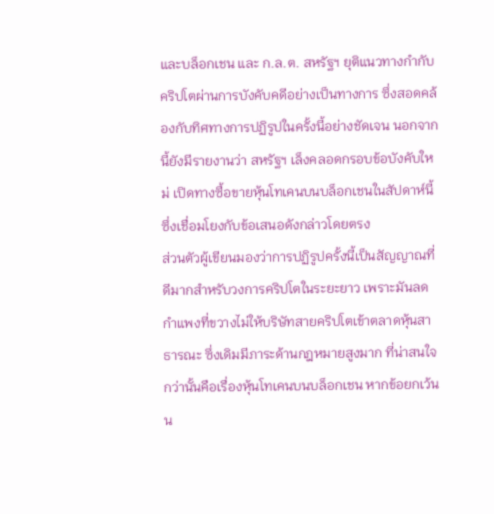และบล็อกเชน และ ก.ล.ต. สหรัฐฯ ยุติแนวทางกำกับคริปโตผ่านการบังคับคดีอย่างเป็นทางการ ซึ่งสอดคล้องกับทิศทางการปฏิรูปในครั้งนี้อย่างชัดเจน นอกจากนี้ยังมีรายงานว่า สหรัฐฯ เล็งคลอดกรอบข้อบังคับใหม่ เปิดทางซื้อขายหุ้นโทเคนบนบล็อกเชนในสัปดาห์นี้ ซึ่งเชื่อมโยงกับข้อเสนอดังกล่าวโดยตรง
ส่วนตัวผู้เขียนมองว่าการปฏิรูปครั้งนี้เป็นสัญญาณที่ดีมากสำหรับวงการคริปโตในระยะยาว เพราะมันลดกำแพงที่ขวางไม่ให้บริษัทสายคริปโตเข้าตลาดหุ้นสาธารณะ ซึ่งเดิมมีภาระด้านกฎหมายสูงมาก ที่น่าสนใจกว่านั้นคือเรื่องหุ้นโทเคนบนบล็อกเชน หากข้อยกเว้นน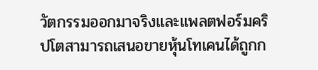วัตกรรมออกมาจริงและแพลตฟอร์มคริปโตสามารถเสนอขายหุ้นโทเคนได้ถูกก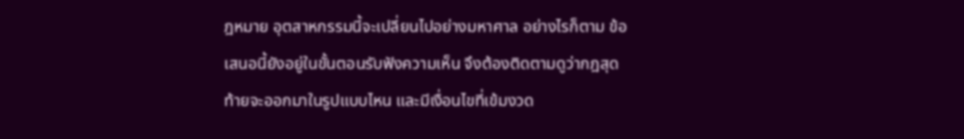ฎหมาย อุตสาหกรรมนี้จะเปลี่ยนไปอย่างมหาศาล อย่างไรก็ตาม ข้อเสนอนี้ยังอยู่ในขั้นตอนรับฟังความเห็น จึงต้องติดตามดูว่ากฎสุดท้ายจะออกมาในรูปแบบไหน และมีเงื่อนไขที่เข้มงวด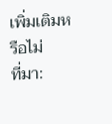เพิ่มเติมหรือไม่
ที่มา: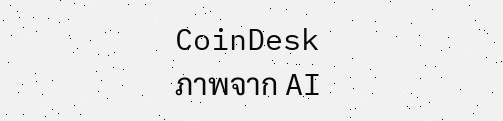CoinDesk
ภาพจาก AI